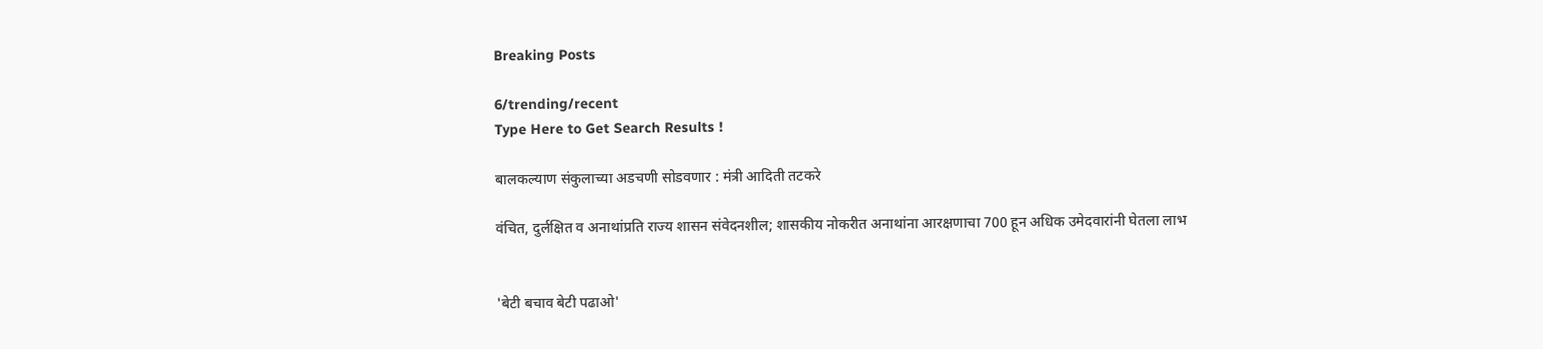Breaking Posts

6/trending/recent
Type Here to Get Search Results !

बालकल्याण संकुलाच्या अडचणी सोडवणार : मंत्री आदिती तटकरे

वंचित, दुर्लक्षित व अनाथांप्रति राज्य शासन संवेदनशील; शासकीय नोकरीत अनाथांना आरक्षणाचा 700 हून अधिक उमेदवारांनी घेतला लाभ


'बेटी बचाव बेटी पढाओ'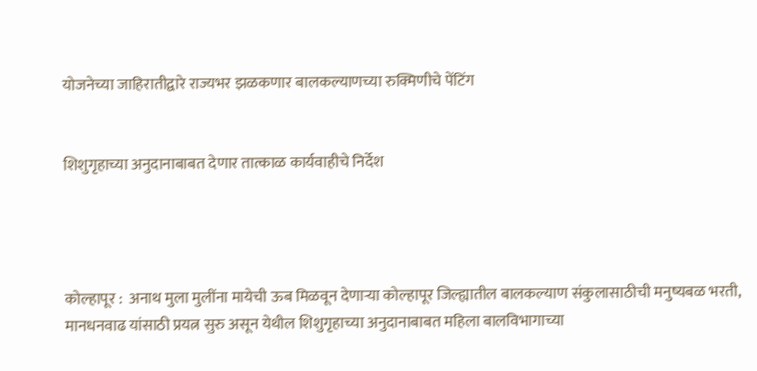योजनेच्या जाहिरातीद्वारे राज्यभर झळकणार बालकल्याणच्या रुक्मिणीचे पेंटिंग


शिशुगृहाच्या अनुदानाबाबत देणार तात्काळ कार्यवाहीचे निर्देश




कोल्हापूर :  अनाथ मुला मुलींना मायेची ऊब मिळवून देणाऱ्या कोल्हापूर जिल्ह्यातील बालकल्याण संकुलासाठीची मनुष्यबळ भरती, मानधनवाढ यांसाठी प्रयत्न सुरु असून येथील शिशुगृहाच्या अनुदानाबाबत महिला बालविभागाच्या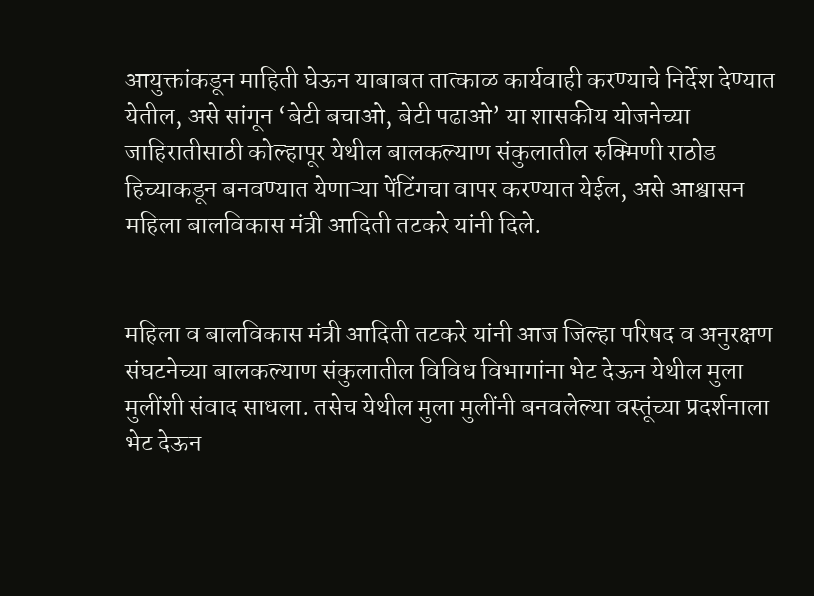आयुक्तांकडून माहिती घेऊन याबाबत तात्काळ कार्यवाही करण्याचे निर्देश देण्यात येतील, असे सांगून ‘बेटी बचाओ, बेटी पढाओ’ या शासकीय योजनेच्या जाहिरातीसाठी कोल्हापूर येथील बालकल्याण संकुलातील रुक्मिणी राठोड हिच्याकडून बनवण्यात येणाऱ्या पेंटिंगचा वापर करण्यात येईल, असे आश्वासन महिला बालविकास मंत्री आदिती तटकरे यांनी दिले.


महिला व बालविकास मंत्री आदिती तटकरे यांनी आज जिल्हा परिषद व अनुरक्षण संघटनेच्या बालकल्याण संकुलातील विविध विभागांना भेट देऊन येथील मुला मुलींशी संवाद साधला. तसेच येथील मुला मुलींनी बनवलेल्या वस्तूंच्या प्रदर्शनाला भेट देऊन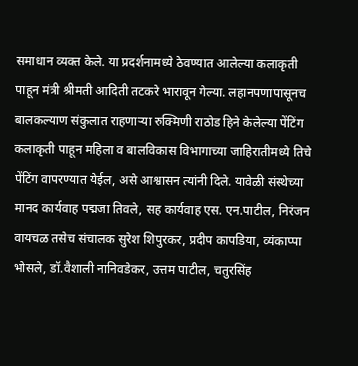समाधान व्यक्त केले. या प्रदर्शनामध्ये ठेवण्यात आलेल्या कलाकृती पाहून मंत्री श्रीमती आदिती तटकरे भारावून गेल्या. लहानपणापासूनच बालकल्याण संकुलात राहणाऱ्या रुक्मिणी राठोड हिने केलेल्या पेंटिंग कलाकृती पाहून महिला व बालविकास विभागाच्या जाहिरातीमध्ये तिचे पेंटिंग वापरण्यात येईल, असे आश्वासन त्यांनी दिले. यावेळी संस्थेच्या मानद कार्यवाह पद्मजा तिवले, सह कार्यवाह एस. एन.पाटील, निरंजन वायचळ तसेच संचालक सुरेश शिपुरकर, प्रदीप कापडिया, व्यंकाप्पा भोसले, डॉ.वैशाली नानिवडेकर, उत्तम पाटील, चतुरसिंह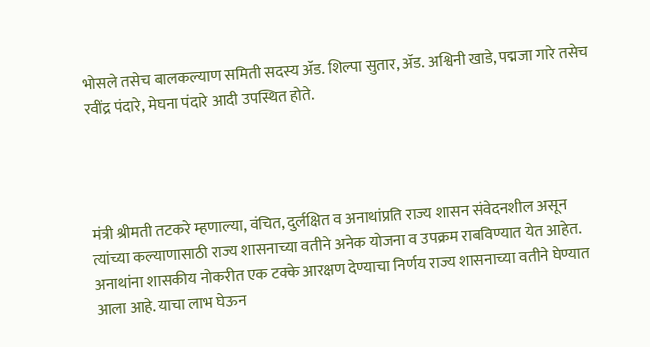भोसले तसेच बालकल्याण समिती सदस्य ॲड. शिल्पा सुतार, ॲड. अश्विनी खाडे, पद्मजा गारे तसेच रवींद्र पंदारे, मेघना पंदारे आदी उपस्थित होते.




मंत्री श्रीमती तटकरे म्हणाल्या, वंचित, दुर्लक्षित व अनाथांप्रति राज्य शासन संवेदनशील असून त्यांच्या कल्याणासाठी राज्य शासनाच्या वतीने अनेक योजना व उपक्रम राबविण्यात येत आहेत. अनाथांना शासकीय नोकरीत एक टक्के आरक्षण देण्याचा निर्णय राज्य शासनाच्या वतीने घेण्यात आला आहे. याचा लाभ घेऊन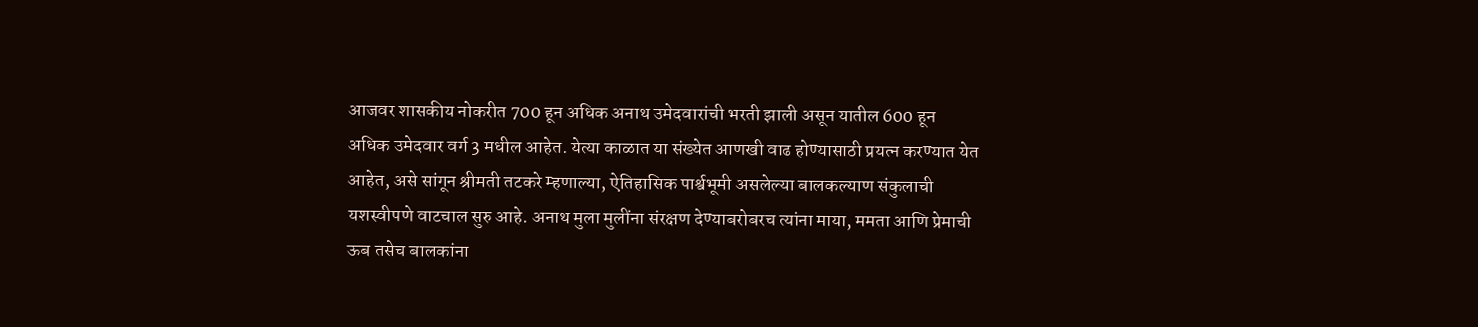आजवर शासकीय नोकरीत 700 हून अधिक अनाथ उमेदवारांची भरती झाली असून यातील 600 हून अधिक उमेदवार वर्ग 3 मधील आहेत. येत्या काळात या संख्येत आणखी वाढ होण्यासाठी प्रयत्न करण्यात येत आहेत, असे सांगून श्रीमती तटकरे म्हणाल्या, ऐतिहासिक पार्श्वभूमी असलेल्या बालकल्याण संकुलाची यशस्वीपणे वाटचाल सुरु आहे. अनाथ मुला मुलींना संरक्षण देण्याबरोबरच त्यांना माया, ममता आणि प्रेमाची ऊब तसेच बालकांना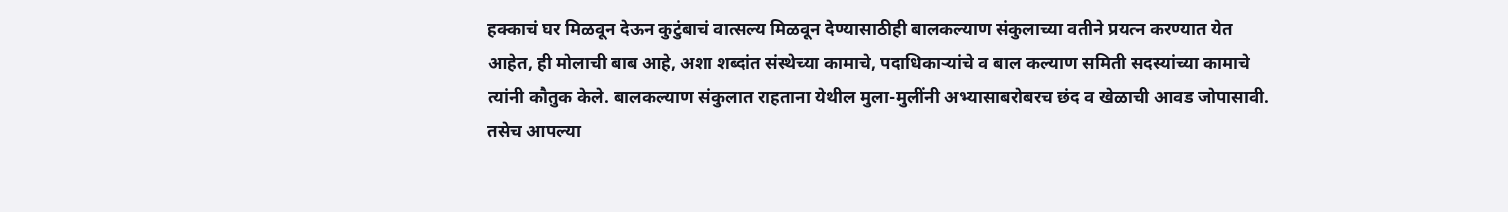हक्काचं घर मिळवून देऊन कुटुंबाचं वात्सल्य मिळवून देण्यासाठीही बालकल्याण संकुलाच्या वतीने प्रयत्न करण्यात येत आहेत, ही मोलाची बाब आहे, अशा शब्दांत संस्थेच्या कामाचे, पदाधिकाऱ्यांचे व बाल कल्याण समिती सदस्यांच्या कामाचे त्यांनी कौतुक केले. बालकल्याण संकुलात राहताना येथील मुला-मुलींनी अभ्यासाबरोबरच छंद व खेळाची आवड जोपासावी. तसेच आपल्या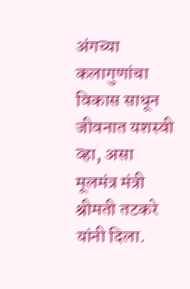अंगच्या कलागुणांचा विकास साधून जीवनात यशस्वी व्हा, असा मूलमंत्र मंत्री श्रीमती तटकरे यांनी दिला.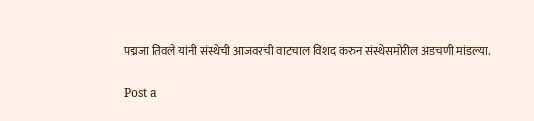पद्मजा तिवले यांनी संस्थेची आजवरची वाटचाल विशद करुन संस्थेसमोरील अडचणी मांडल्या.

Post a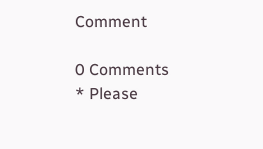Comment

0 Comments
* Please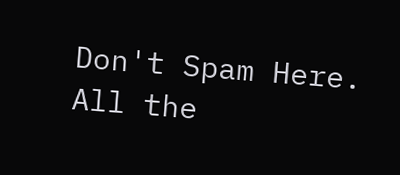Don't Spam Here. All the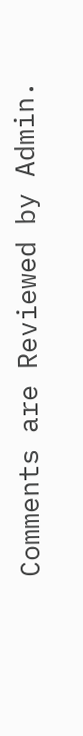Comments are Reviewed by Admin.